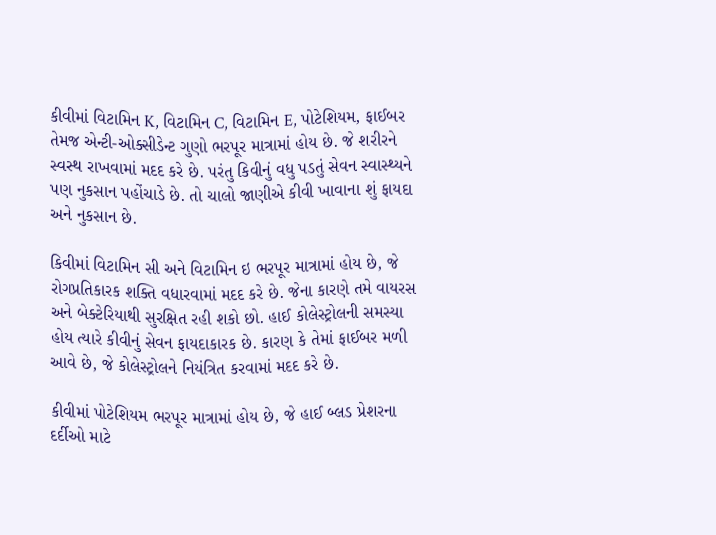કીવીમાં વિટામિન K, વિટામિન C, વિટામિન E, પોટેશિયમ, ફાઈબર તેમજ એન્ટી-ઓક્સીડેન્ટ ગુણો ભરપૂર માત્રામાં હોય છે. જે શરીરને સ્વસ્થ રાખવામાં મદદ કરે છે. પરંતુ કિવીનું વધુ પડતું સેવન સ્વાસ્થ્યને પણ નુકસાન પહોંચાડે છે. તો ચાલો જાણીએ કીવી ખાવાના શું ફાયદા અને નુકસાન છે.

કિવીમાં વિટામિન સી અને વિટામિન ઇ ભરપૂર માત્રામાં હોય છે, જે રોગપ્રતિકારક શક્તિ વધારવામાં મદદ કરે છે. જેના કારણે તમે વાયરસ અને બેક્ટેરિયાથી સુરક્ષિત રહી શકો છો. હાઈ કોલેસ્ટ્રોલની સમસ્યા હોય ત્યારે કીવીનું સેવન ફાયદાકારક છે. કારણ કે તેમાં ફાઈબર મળી આવે છે, જે કોલેસ્ટ્રોલને નિયંત્રિત કરવામાં મદદ કરે છે.

કીવીમાં પોટેશિયમ ભરપૂર માત્રામાં હોય છે, જે હાઈ બ્લડ પ્રેશરના દર્દીઓ માટે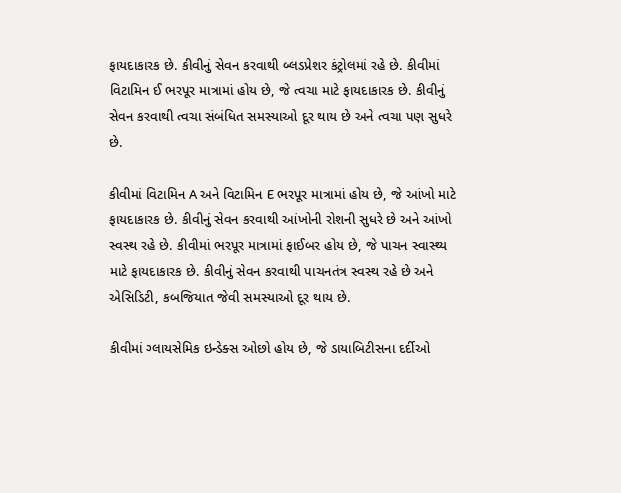ફાયદાકારક છે. કીવીનું સેવન કરવાથી બ્લડપ્રેશર કંટ્રોલમાં રહે છે. કીવીમાં વિટામિન ઈ ભરપૂર માત્રામાં હોય છે, જે ત્વચા માટે ફાયદાકારક છે. કીવીનું સેવન કરવાથી ત્વચા સંબંધિત સમસ્યાઓ દૂર થાય છે અને ત્વચા પણ સુધરે છે.

કીવીમાં વિટામિન A અને વિટામિન E ભરપૂર માત્રામાં હોય છે, જે આંખો માટે ફાયદાકારક છે. કીવીનું સેવન કરવાથી આંખોની રોશની સુધરે છે અને આંખો સ્વસ્થ રહે છે. કીવીમાં ભરપૂર માત્રામાં ફાઈબર હોય છે, જે પાચન સ્વાસ્થ્ય માટે ફાયદાકારક છે. કીવીનું સેવન કરવાથી પાચનતંત્ર સ્વસ્થ રહે છે અને એસિડિટી, કબજિયાત જેવી સમસ્યાઓ દૂર થાય છે.

કીવીમાં ગ્લાયસેમિક ઇન્ડેક્સ ઓછો હોય છે, જે ડાયાબિટીસના દર્દીઓ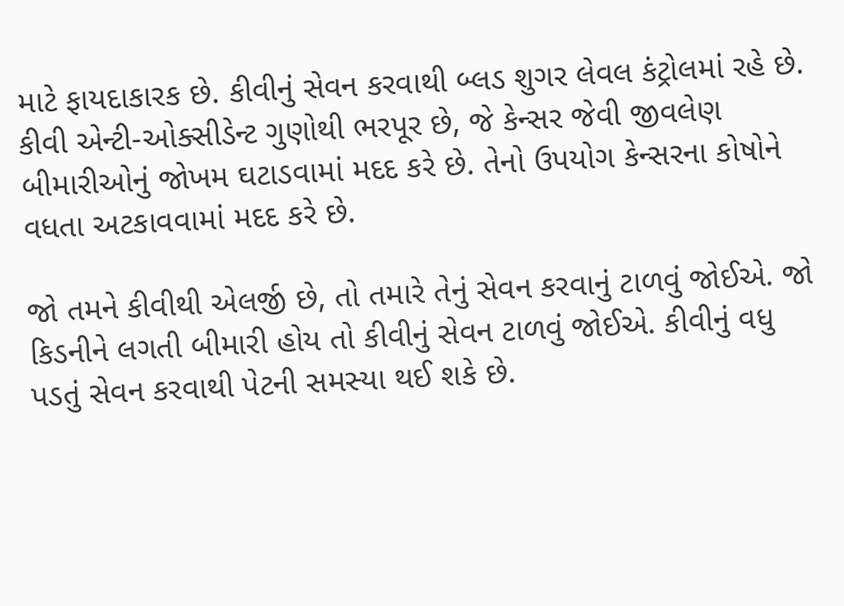માટે ફાયદાકારક છે. કીવીનું સેવન કરવાથી બ્લડ શુગર લેવલ કંટ્રોલમાં રહે છે. કીવી એન્ટી-ઓક્સીડેન્ટ ગુણોથી ભરપૂર છે, જે કેન્સર જેવી જીવલેણ બીમારીઓનું જોખમ ઘટાડવામાં મદદ કરે છે. તેનો ઉપયોગ કેન્સરના કોષોને વધતા અટકાવવામાં મદદ કરે છે.

જો તમને કીવીથી એલર્જી છે, તો તમારે તેનું સેવન કરવાનું ટાળવું જોઈએ. જો કિડનીને લગતી બીમારી હોય તો કીવીનું સેવન ટાળવું જોઈએ. કીવીનું વધુ પડતું સેવન કરવાથી પેટની સમસ્યા થઈ શકે છે.